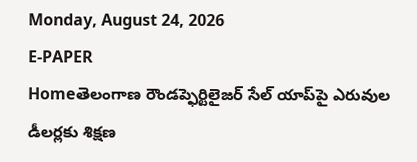Monday, August 24, 2026
E-PAPER
Homeతెలంగాణ రౌండప్ఫెర్టిలైజర్ సేల్ యాప్‌పై ఎరువుల డీలర్లకు శిక్షణ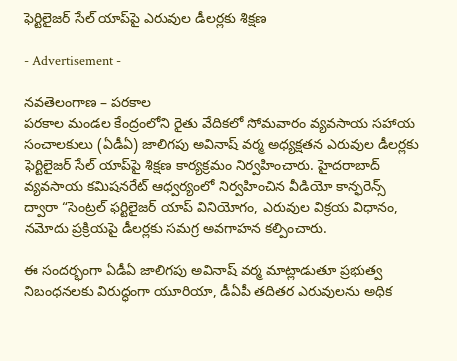ఫెర్టిలైజర్ సేల్ యాప్‌పై ఎరువుల డీలర్లకు శిక్షణ

- Advertisement -

నవతెలంగాణ – పరకాల
పరకాల మండల కేంద్రంలోని రైతు వేదికలో సోమవారం వ్యవసాయ సహాయ సంచాలకులు (ఏడీఏ) జాలిగపు అవినాష్ వర్మ అధ్యక్షతన ఎరువుల డీలర్లకు ఫెర్టిలైజర్ సేల్ యాప్‌పై శిక్షణ కార్యక్రమం నిర్వహించారు. హైదరాబాద్ వ్యవసాయ కమిషనరేట్ ఆధ్వర్యంలో నిర్వహించిన వీడియో కాన్ఫరెన్స్ ద్వారా “సెంట్రల్ ఫర్టిలైజర్ యాప్ వినియోగం, ఎరువుల విక్రయ విధానం, నమోదు ప్రక్రియపై డీలర్లకు సమగ్ర అవగాహన కల్పించారు.

ఈ సందర్భంగా ఏడీఏ జాలిగపు అవినాష్ వర్మ మాట్లాడుతూ ప్రభుత్వ నిబంధనలకు విరుద్ధంగా యూరియా, డీఏపీ తదితర ఎరువులను అధిక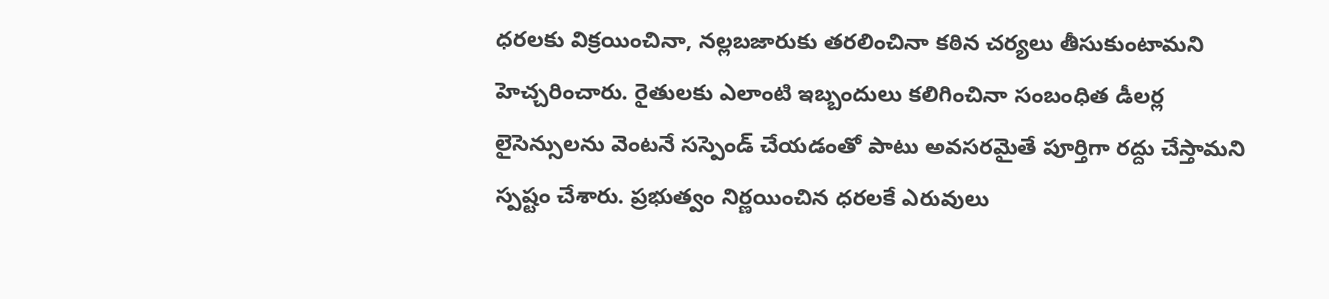ధరలకు విక్రయించినా, నల్లబజారుకు తరలించినా కఠిన చర్యలు తీసుకుంటామని హెచ్చరించారు. రైతులకు ఎలాంటి ఇబ్బందులు కలిగించినా సంబంధిత డీలర్ల లైసెన్సులను వెంటనే సస్పెండ్ చేయడంతో పాటు అవసరమైతే పూర్తిగా రద్దు చేస్తామని స్పష్టం చేశారు. ప్రభుత్వం నిర్ణయించిన ధరలకే ఎరువులు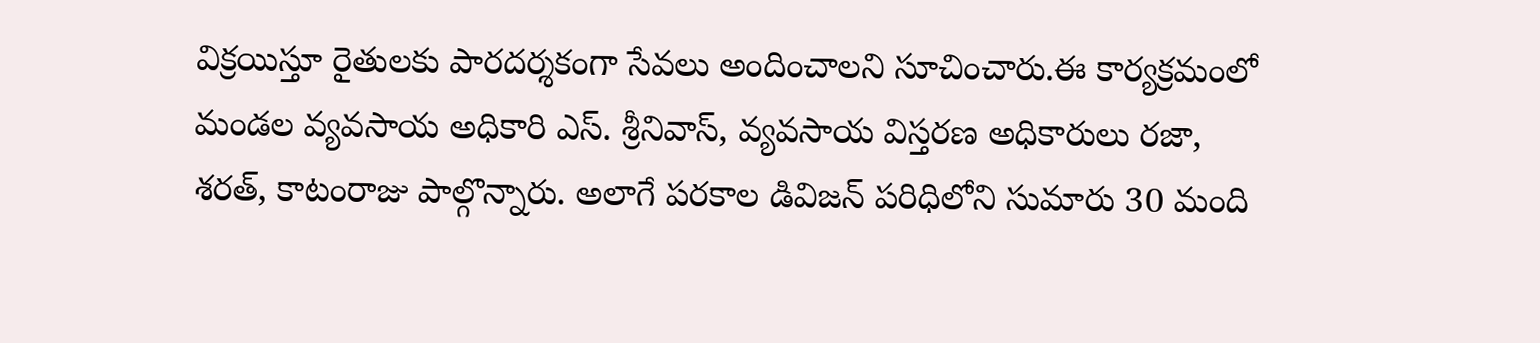విక్రయిస్తూ రైతులకు పారదర్శకంగా సేవలు అందించాలని సూచించారు.ఈ కార్యక్రమంలో మండల వ్యవసాయ అధికారి ఎస్. శ్రీనివాస్, వ్యవసాయ విస్తరణ అధికారులు రజా, శరత్, కాటంరాజు పాల్గొన్నారు. అలాగే పరకాల డివిజన్ పరిధిలోని సుమారు 30 మంది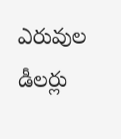ఎరువుల డీలర్లు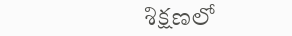శిక్షణలో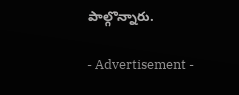పాల్గొన్నారు.

- Advertisement -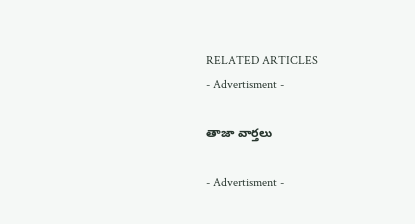RELATED ARTICLES
- Advertisment -

తాజా వార్తలు

- Advertisment -